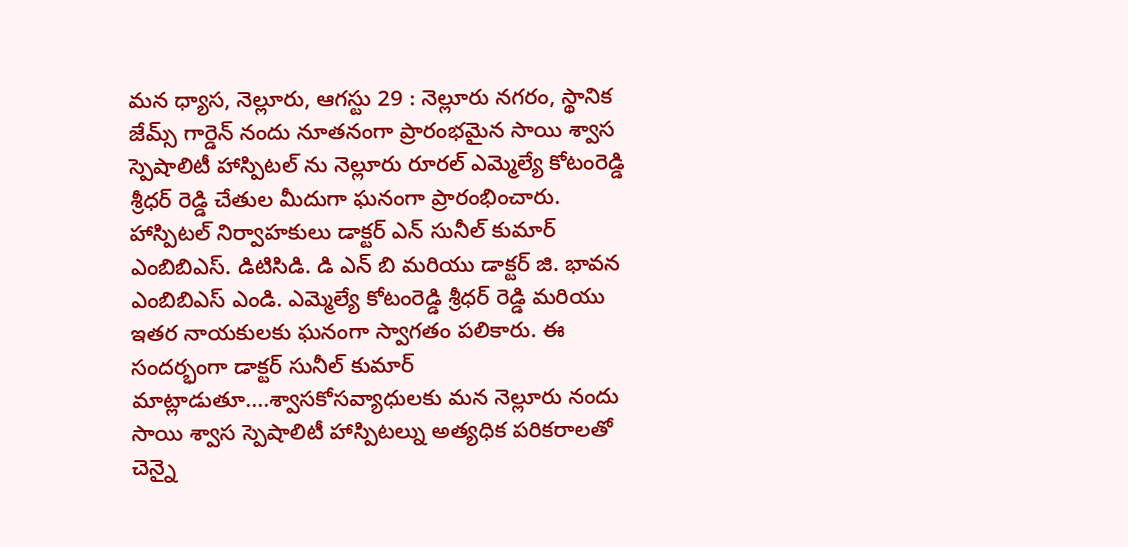మన ధ్యాస, నెల్లూరు, ఆగస్టు 29 : నెల్లూరు నగరం, స్థానిక జేమ్స్ గార్డెన్ నందు నూతనంగా ప్రారంభమైన సాయి శ్వాస స్పెషాలిటీ హాస్పిటల్ ను నెల్లూరు రూరల్ ఎమ్మెల్యే కోటంరెడ్డి శ్రీధర్ రెడ్డి చేతుల మీదుగా ఘనంగా ప్రారంభించారు. హాస్పిటల్ నిర్వాహకులు డాక్టర్ ఎన్ సునీల్ కుమార్ ఎంబిబిఎస్. డిటిసిడి. డి ఎన్ బి మరియు డాక్టర్ జి. భావన ఎంబిబిఎస్ ఎండి. ఎమ్మెల్యే కోటంరెడ్డి శ్రీధర్ రెడ్డి మరియు ఇతర నాయకులకు ఘనంగా స్వాగతం పలికారు. ఈ సందర్భంగా డాక్టర్ సునీల్ కుమార్ మాట్లాడుతూ....శ్వాసకోసవ్యాధులకు మన నెల్లూరు నందు సాయి శ్వాస స్పెషాలిటీ హాస్పిటల్ను అత్యధిక పరికరాలతో చెన్నై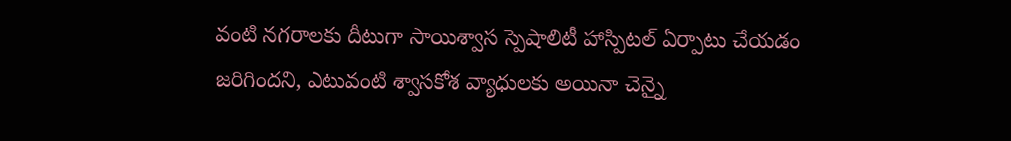వంటి నగరాలకు దీటుగా సాయిశ్వాస స్పెషాలిటీ హాస్పిటల్ ఏర్పాటు చేయడం జరిగిందని, ఎటువంటి శ్వాసకోశ వ్యాధులకు అయినా చెన్నై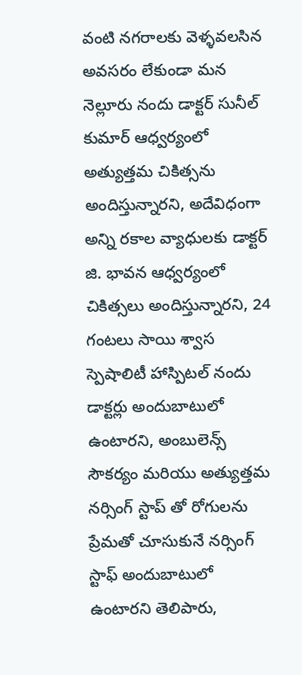వంటి నగరాలకు వెళ్ళవలసిన అవసరం లేకుండా మన నెల్లూరు నందు డాక్టర్ సునీల్ కుమార్ ఆధ్వర్యంలో అత్యుత్తమ చికిత్సను అందిస్తున్నారని, అదేవిధంగా అన్ని రకాల వ్యాధులకు డాక్టర్ జి. భావన ఆధ్వర్యంలో చికిత్సలు అందిస్తున్నారని, 24 గంటలు సాయి శ్వాస స్పెషాలిటీ హాస్పిటల్ నందు డాక్టర్లు అందుబాటులో ఉంటారని, అంబులెన్స్ సౌకర్యం మరియు అత్యుత్తమ నర్సింగ్ స్టాప్ తో రోగులను ప్రేమతో చూసుకునే నర్సింగ్ స్టాఫ్ అందుబాటులో ఉంటారని తెలిపారు,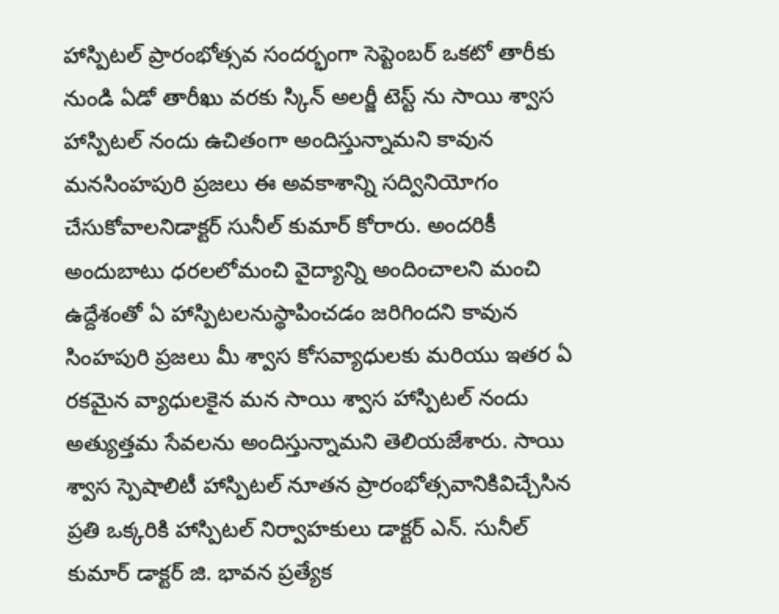హాస్పిటల్ ప్రారంభోత్సవ సందర్భంగా సెప్టెంబర్ ఒకటో తారీకు నుండి ఏడో తారీఖు వరకు స్కిన్ అలర్జీ టెస్ట్ ను సాయి శ్వాస హాస్పిటల్ నందు ఉచితంగా అందిస్తున్నామని కావున మనసింహపురి ప్రజలు ఈ అవకాశాన్ని సద్వినియోగం చేసుకోవాలనిడాక్టర్ సునీల్ కుమార్ కోరారు. అందరికీ అందుబాటు ధరలలోమంచి వైద్యాన్ని అందించాలని మంచి ఉద్దేశంతో ఏ హాస్పిటలనుస్థాపించడం జరిగిందని కావున సింహపురి ప్రజలు మీ శ్వాస కోసవ్యాధులకు మరియు ఇతర ఏ రకమైన వ్యాధులకైన మన సాయి శ్వాస హాస్పిటల్ నందు అత్యుత్తమ సేవలను అందిస్తున్నామని తెలియజేశారు. సాయి శ్వాస స్పెషాలిటీ హాస్పిటల్ నూతన ప్రారంభోత్సవానికివిచ్చేసిన ప్రతి ఒక్కరికి హాస్పిటల్ నిర్వాహకులు డాక్టర్ ఎన్. సునీల్ కుమార్ డాక్టర్ జి. భావన ప్రత్యేక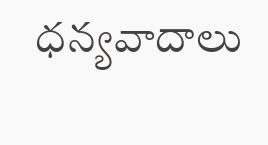ధన్యవాదాలు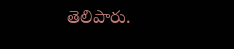తెలిపారు.